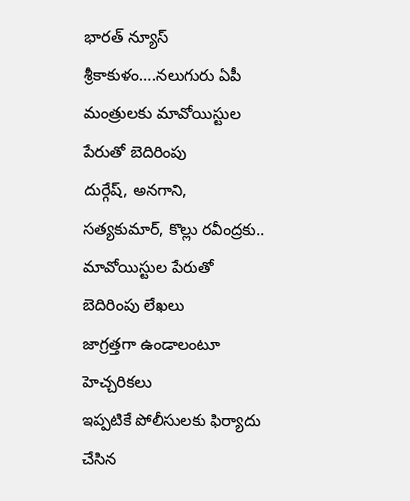భారత్ న్యూస్ శ్రీకాకుళం….నలుగురు ఏపీ మంత్రులకు మావోయిస్టుల పేరుతో బెదిరింపు
దుర్గేష్, అనగాని, సత్యకుమార్, కొల్లు రవీంద్రకు..
మావోయిస్టుల పేరుతో బెదిరింపు లేఖలు
జాగ్రత్తగా ఉండాలంటూ హెచ్చరికలు
ఇప్పటికే పోలీసులకు ఫిర్యాదు చేసిన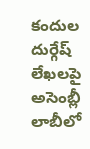కందుల దుర్గేష్
లేఖలపై అసెంబ్లీ లాబీలో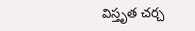విస్తృత చర్చ